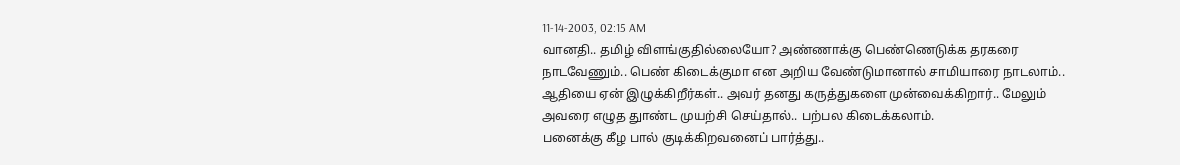11-14-2003, 02:15 AM
வானதி.. தமிழ் விளங்குதில்லையோ? அண்ணாக்கு பெண்ணெடுக்க தரகரை நாடவேணும்.. பெண் கிடைக்குமா என அறிய வேண்டுமானால் சாமியாரை நாடலாம்.. ஆதியை ஏன் இழுக்கிறீர்கள்.. அவர் தனது கருத்துகளை முன்வைக்கிறார்.. மேலும் அவரை எழுத துாண்ட முயற்சி செய்தால்.. பற்பல கிடைக்கலாம்.
பனைக்கு கீழ பால் குடிக்கிறவனைப் பார்த்து..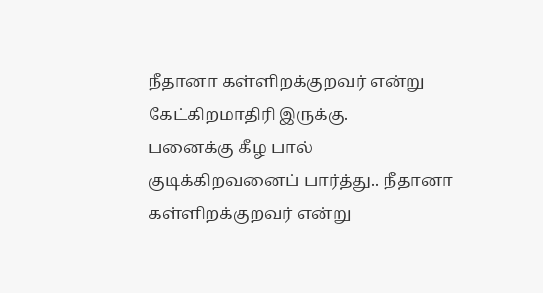நீதானா கள்ளிறக்குறவர் என்று கேட்கிறமாதிரி இருக்கு.
பனைக்கு கீழ பால் குடிக்கிறவனைப் பார்த்து.. நீதானா கள்ளிறக்குறவர் என்று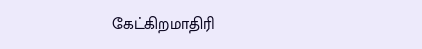கேட்கிறமாதிரி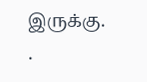இருக்கு.
.